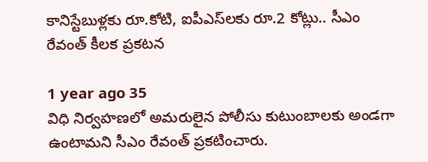కానిస్టేబుళ్లకు రూ.కోటి, ఐపీఎస్‌లకు రూ.2 కోట్లు.. సీఎం రేవంత్ కీలక ప్రకటన

1 year ago 35
విధి నిర్వహణలో అమరులైన పోలీసు కుటుంబాలకు అండగా ఉంటామని సీఎం రేవంత్ ప్రకటించారు.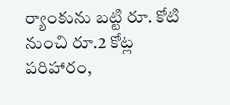ర్యాంకును బట్టి రూ. కోటి నుంచి రూ.2 కోట్ల పరిహారం,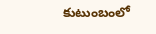కుటుంబంలో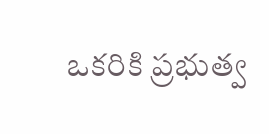ఒకరికి ప్రభుత్వ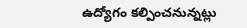ఉద్యోగం కల్పించనున్నట్లు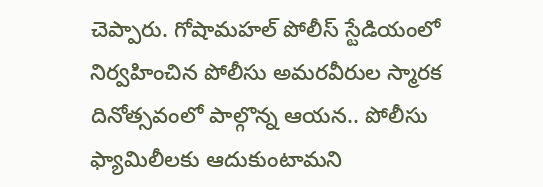చెప్పారు. గోషామహల్ పోలీస్ స్టేడియంలో నిర్వహించిన పోలీసు అమరవీరుల స్మారక దినోత్సవంలో పాల్గొన్న ఆయన.. పోలీసు ఫ్యామిలీలకు ఆదుకుంటామని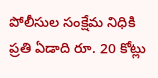పోలీసుల సంక్షేమ నిధికి ప్రతి ఏడాది రూ. 20 కోట్లు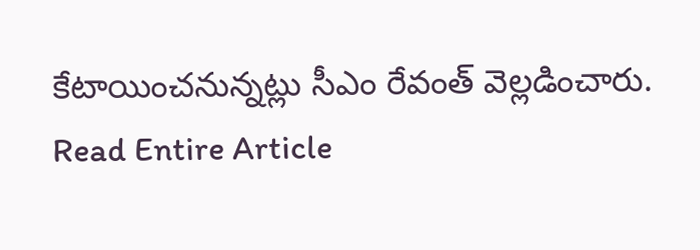కేటాయించనున్నట్లు సీఎం రేవంత్ వెల్లడించారు.
Read Entire Article